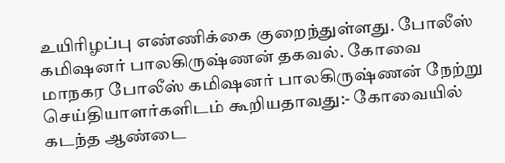உயிரிழப்பு எண்ணிக்கை குறைந்துள்ளது. போலீஸ் கமிஷனர் பாலகிருஷ்ணன் தகவல். கோவை மாநகர போலீஸ் கமிஷனர் பாலகிருஷ்ணன் நேற்று செய்தியாளர்களிடம் கூறியதாவது:- கோவையில் கடந்த ஆண்டை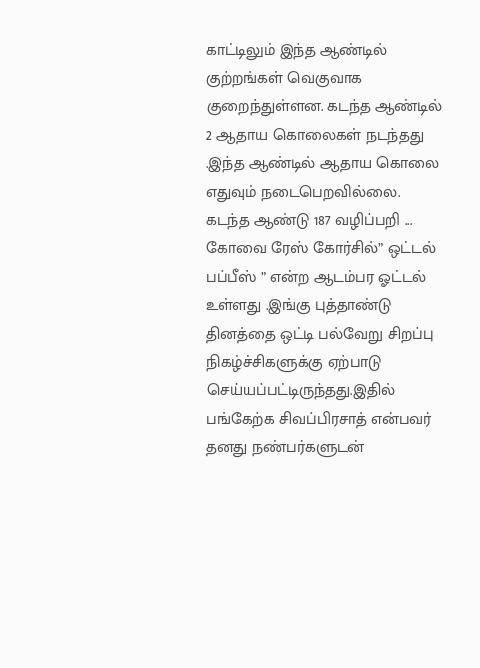காட்டிலும் இந்த ஆண்டில் குற்றங்கள் வெகுவாக குறைந்துள்ளன. கடந்த ஆண்டில் 2 ஆதாய கொலைகள் நடந்தது .இந்த ஆண்டில் ஆதாய கொலை எதுவும் நடைபெறவில்லை. கடந்த ஆண்டு 187 வழிப்பறி ...
கோவை ரேஸ் கோர்சில்” ஒட்டல் பப்பீஸ் ” என்ற ஆடம்பர ஓட்டல் உள்ளது .இங்கு புத்தாண்டு தினத்தை ஒட்டி பல்வேறு சிறப்பு நிகழ்ச்சிகளுக்கு ஏற்பாடு செய்யப்பட்டிருந்தது.இதில் பங்கேற்க சிவப்பிரசாத் என்பவர் தனது நண்பர்களுடன்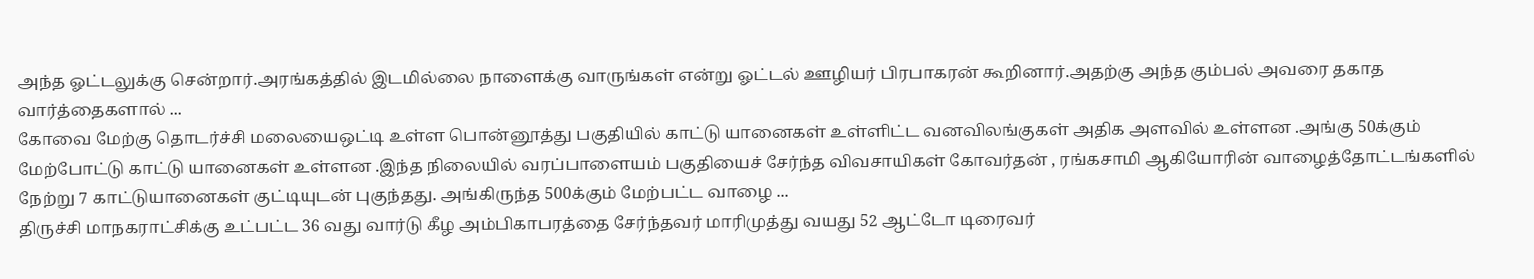அந்த ஓட்டலுக்கு சென்றார்.அரங்கத்தில் இடமில்லை நாளைக்கு வாருங்கள் என்று ஓட்டல் ஊழியர் பிரபாகரன் கூறினார்.அதற்கு அந்த கும்பல் அவரை தகாத வார்த்தைகளால் ...
கோவை மேற்கு தொடர்ச்சி மலையைஒட்டி உள்ள பொன்னூத்து பகுதியில் காட்டு யானைகள் உள்ளிட்ட வனவிலங்குகள் அதிக அளவில் உள்ளன .அங்கு 50க்கும் மேற்போட்டு காட்டு யானைகள் உள்ளன .இந்த நிலையில் வரப்பாளையம் பகுதியைச் சேர்ந்த விவசாயிகள் கோவர்தன் , ரங்கசாமி ஆகியோரின் வாழைத்தோட்டங்களில் நேற்று 7 காட்டுயானைகள் குட்டியுடன் புகுந்தது. அங்கிருந்த 500க்கும் மேற்பட்ட வாழை ...
திருச்சி மாநகராட்சிக்கு உட்பட்ட 36 வது வார்டு கீழ அம்பிகாபரத்தை சேர்ந்தவர் மாரிமுத்து வயது 52 ஆட்டோ டிரைவர்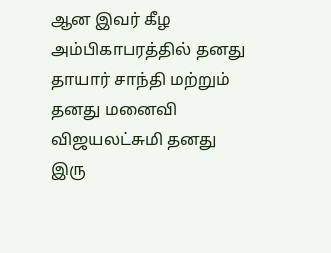ஆன இவர் கீழ அம்பிகாபரத்தில் தனது தாயார் சாந்தி மற்றும் தனது மனைவி விஜயலட்சுமி தனது இரு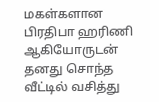மகள்களான பிரதிபா ஹரிணி ஆகியோருடன் தனது சொந்த வீட்டில் வசித்து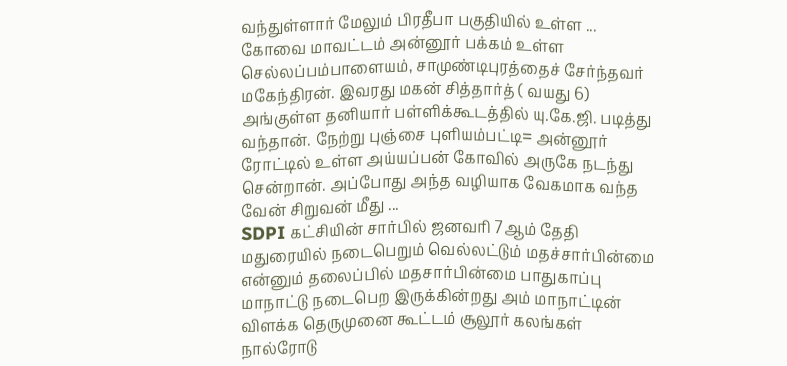வந்துள்ளார் மேலும் பிரதீபா பகுதியில் உள்ள ...
கோவை மாவட்டம் அன்னூர் பக்கம் உள்ள செல்லப்பம்பாளையம், சாமுண்டிபுரத்தைச் சேர்ந்தவர் மகேந்திரன். இவரது மகன் சித்தார்த் ( வயது 6) அங்குள்ள தனியார் பள்ளிக்கூடத்தில் யு.கே.ஜி. படித்து வந்தான். நேற்று புஞ்சை புளியம்பட்டி= அன்னூர் ரோட்டில் உள்ள அய்யப்பன் கோவில் அருகே நடந்து சென்றான். அப்போது அந்த வழியாக வேகமாக வந்த வேன் சிறுவன் மீது ...
SDPI கட்சியின் சார்பில் ஜனவரி 7ஆம் தேதி மதுரையில் நடைபெறும் வெல்லட்டும் மதச்சார்பின்மை என்னும் தலைப்பில் மதசார்பின்மை பாதுகாப்பு மாநாட்டு நடைபெற இருக்கின்றது அம் மாநாட்டின் விளக்க தெருமுனை கூட்டம் சூலூர் கலங்கள் நால்ரோடு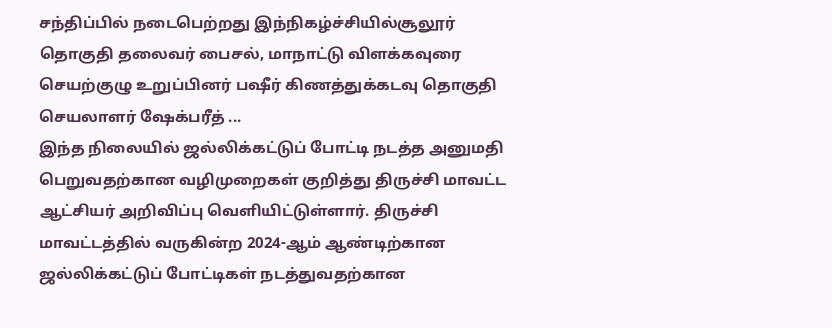சந்திப்பில் நடைபெற்றது இந்நிகழ்ச்சியில்சூலூர் தொகுதி தலைவர் பைசல், மாநாட்டு விளக்கவுரை செயற்குழு உறுப்பினர் பஷீர் கிணத்துக்கடவு தொகுதி செயலாளர் ஷேக்பரீத் ...
இந்த நிலையில் ஜல்லிக்கட்டுப் போட்டி நடத்த அனுமதி பெறுவதற்கான வழிமுறைகள் குறித்து திருச்சி மாவட்ட ஆட்சியர் அறிவிப்பு வெளியிட்டுள்ளார். திருச்சி மாவட்டத்தில் வருகின்ற 2024-ஆம் ஆண்டிற்கான ஜல்லிக்கட்டுப் போட்டிகள் நடத்துவதற்கான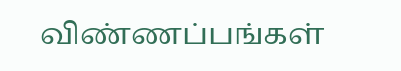விண்ணப்பங்கள்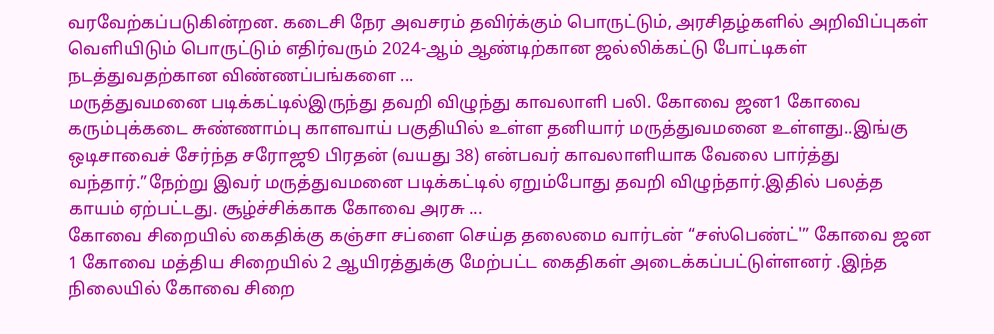வரவேற்கப்படுகின்றன. கடைசி நேர அவசரம் தவிர்க்கும் பொருட்டும், அரசிதழ்களில் அறிவிப்புகள் வெளியிடும் பொருட்டும் எதிர்வரும் 2024-ஆம் ஆண்டிற்கான ஜல்லிக்கட்டு போட்டிகள் நடத்துவதற்கான விண்ணப்பங்களை ...
மருத்துவமனை படிக்கட்டில்இருந்து தவறி விழுந்து காவலாளி பலி. கோவை ஜன1 கோவை கரும்புக்கடை சுண்ணாம்பு காளவாய் பகுதியில் உள்ள தனியார் மருத்துவமனை உள்ளது..இங்கு ஒடிசாவைச் சேர்ந்த சரோஜூ பிரதன் (வயது 38) என்பவர் காவலாளியாக வேலை பார்த்து வந்தார்.”நேற்று இவர் மருத்துவமனை படிக்கட்டில் ஏறும்போது தவறி விழுந்தார்.இதில் பலத்த காயம் ஏற்பட்டது. சூழ்ச்சிக்காக கோவை அரசு ...
கோவை சிறையில் கைதிக்கு கஞ்சா சப்ளை செய்த தலைமை வார்டன் “சஸ்பெண்ட்'” கோவை ஜன 1 கோவை மத்திய சிறையில் 2 ஆயிரத்துக்கு மேற்பட்ட கைதிகள் அடைக்கப்பட்டுள்ளனர் .இந்த நிலையில் கோவை சிறை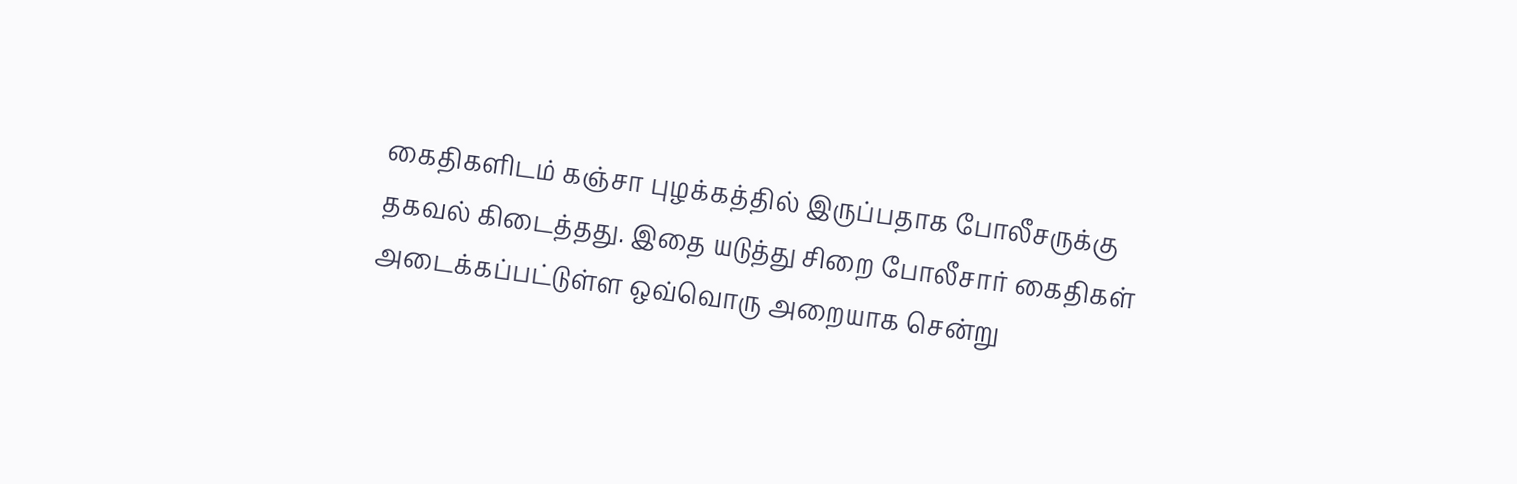கைதிகளிடம் கஞ்சா புழக்கத்தில் இருப்பதாக போலீசருக்கு தகவல் கிடைத்தது. இதை யடுத்து சிறை போலீசார் கைதிகள் அடைக்கப்பட்டுள்ள ஒவ்வொரு அறையாக சென்று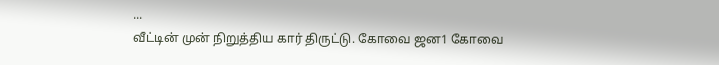...
வீட்டின் முன் நிறுத்திய கார் திருட்டு. கோவை ஜன1 கோவை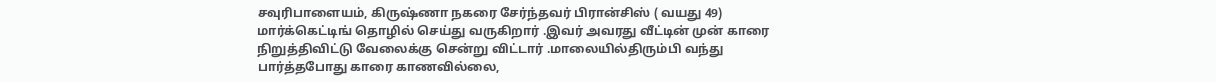சவுரிபாளையம், கிருஷ்ணா நகரை சேர்ந்தவர் பிரான்சிஸ் ( வயது 49) மார்க்கெட்டிங் தொழில் செய்து வருகிறார் .இவர் அவரது வீட்டின் முன் காரை நிறுத்திவிட்டு வேலைக்கு சென்று விட்டார் .மாலையில்திரும்பி வந்து பார்த்தபோது காரை காணவில்லை,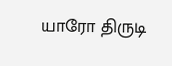யாரோ திருடி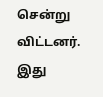சென்று விட்டனர். இது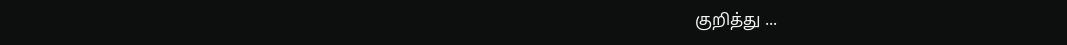குறித்து ...